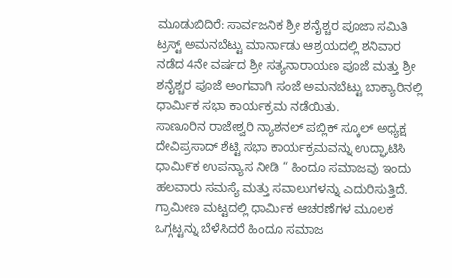ಮೂಡುಬಿದಿರೆ: ಸಾರ್ವಜನಿಕ ಶ್ರೀ ಶನೈಶ್ಚರ ಪೂಜಾ ಸಮಿತಿ ಟ್ರಸ್ಟ್ ಅಮನಬೆಟ್ಟು ಮಾರ್ನಾಡು ಆಶ್ರಯದಲ್ಲಿ ಶನಿವಾರ ನಡೆದ 4ನೇ ವರ್ಷದ ಶ್ರೀ ಸತ್ಯನಾರಾಯಣ ಪೂಜೆ ಮತ್ತು ಶ್ರೀ ಶನೈಶ್ಚರ ಪೂಜೆ ಅಂಗವಾಗಿ ಸಂಜೆ ಅಮನಬೆಟ್ಟು ಬಾಕ್ಯಾರಿನಲ್ಲಿ ಧಾರ್ಮಿಕ ಸಭಾ ಕಾರ್ಯಕ್ರಮ ನಡೆಯಿತು.
ಸಾಣೂರಿನ ರಾಜೇಶ್ವರಿ ನ್ಯಾಶನಲ್ ಪಬ್ಲಿಕ್ ಸ್ಕೂಲ್ ಅಧ್ಯಕ್ಷ ದೇವಿಪ್ರಸಾದ್ ಶೆಟ್ಟಿ ಸಭಾ ಕಾರ್ಯಕ್ರಮವನ್ನು ಉದ್ಘಾಟಿಸಿ ಧಾಮಿ೯ಕ ಉಪನ್ಯಾಸ ನೀಡಿ “ ಹಿಂದೂ ಸಮಾಜವು ಇಂದು ಹಲವಾರು ಸಮಸ್ಯೆ ಮತ್ತು ಸವಾಲುಗಳನ್ನು ಎದುರಿಸುತ್ತಿದೆ. ಗ್ರಾಮೀಣ ಮಟ್ಟದಲ್ಲಿ ಧಾರ್ಮಿಕ ಆಚರಣೆಗಳ ಮೂಲಕ ಒಗ್ಗಟ್ಟನ್ನು ಬೆಳೆಸಿದರೆ ಹಿಂದೂ ಸಮಾಜ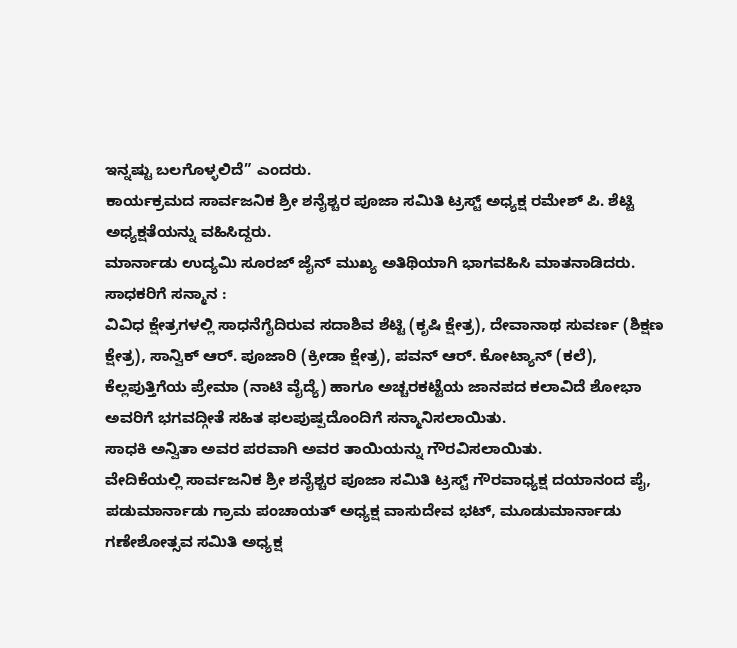ಇನ್ನಷ್ಟು ಬಲಗೊಳ್ಳಲಿದೆ” ಎಂದರು.
ಕಾರ್ಯಕ್ರಮದ ಸಾರ್ವಜನಿಕ ಶ್ರೀ ಶನೈಶ್ಚರ ಪೂಜಾ ಸಮಿತಿ ಟ್ರಸ್ಟ್ ಅಧ್ಯಕ್ಷ ರಮೇಶ್ ಪಿ. ಶೆಟ್ಟಿ ಅಧ್ಯಕ್ಷತೆಯನ್ನು ವಹಿಸಿದ್ದರು.
ಮಾರ್ನಾಡು ಉದ್ಯಮಿ ಸೂರಜ್ ಜೈನ್ ಮುಖ್ಯ ಅತಿಥಿಯಾಗಿ ಭಾಗವಹಿಸಿ ಮಾತನಾಡಿದರು.
ಸಾಧಕರಿಗೆ ಸನ್ಮಾನ :
ವಿವಿಧ ಕ್ಷೇತ್ರಗಳಲ್ಲಿ ಸಾಧನೆಗೈದಿರುವ ಸದಾಶಿವ ಶೆಟ್ಟಿ (ಕೃಷಿ ಕ್ಷೇತ್ರ), ದೇವಾನಾಥ ಸುವರ್ಣ (ಶಿಕ್ಷಣ ಕ್ಷೇತ್ರ), ಸಾನ್ವಿಕ್ ಆರ್. ಪೂಜಾರಿ (ಕ್ರೀಡಾ ಕ್ಷೇತ್ರ), ಪವನ್ ಆರ್. ಕೋಟ್ಯಾನ್ (ಕಲೆ), ಕೆಲ್ಲಪುತ್ತಿಗೆಯ ಪ್ರೇಮಾ (ನಾಟಿ ವೈದ್ಯೆ) ಹಾಗೂ ಅಚ್ಚರಕಟ್ಟೆಯ ಜಾನಪದ ಕಲಾವಿದೆ ಶೋಭಾ ಅವರಿಗೆ ಭಗವದ್ಗೀತೆ ಸಹಿತ ಫಲಪುಷ್ಪದೊಂದಿಗೆ ಸನ್ಮಾನಿಸಲಾಯಿತು.
ಸಾಧಕಿ ಅನ್ವಿತಾ ಅವರ ಪರವಾಗಿ ಅವರ ತಾಯಿಯನ್ನು ಗೌರವಿಸಲಾಯಿತು.
ವೇದಿಕೆಯಲ್ಲಿ ಸಾರ್ವಜನಿಕ ಶ್ರೀ ಶನೈಶ್ಚರ ಪೂಜಾ ಸಮಿತಿ ಟ್ರಸ್ಟ್ ಗೌರವಾಧ್ಯಕ್ಷ ದಯಾನಂದ ಪೈ, ಪಡುಮಾರ್ನಾಡು ಗ್ರಾಮ ಪಂಚಾಯತ್ ಅಧ್ಯಕ್ಷ ವಾಸುದೇವ ಭಟ್, ಮೂಡುಮಾರ್ನಾಡು ಗಣೇಶೋತ್ಸವ ಸಮಿತಿ ಅಧ್ಯಕ್ಷ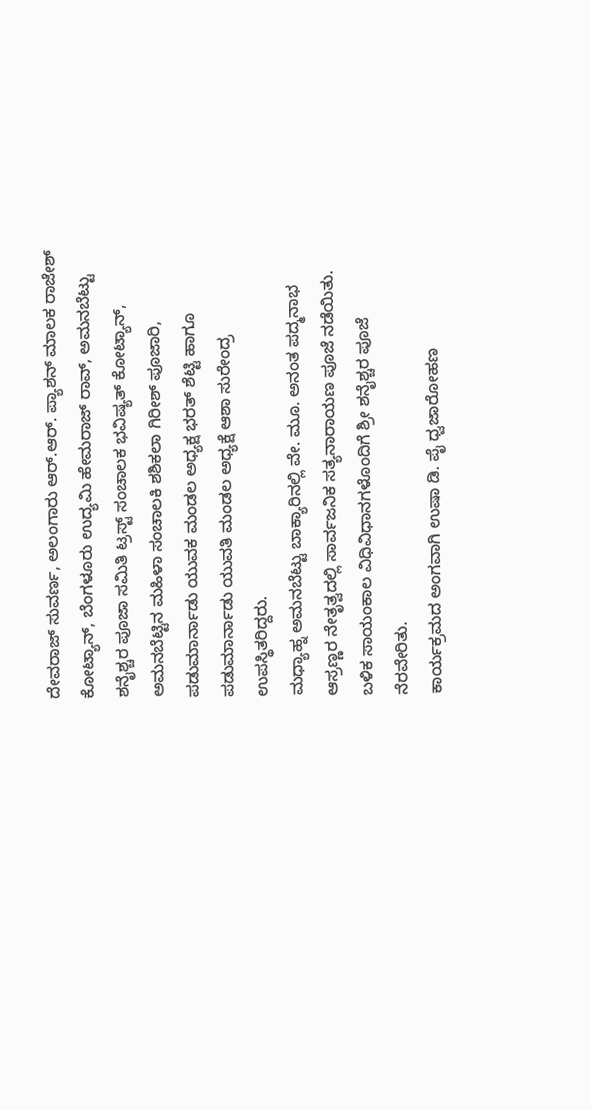ದೇವರಾಜ್ ಸುವರ್ಣ, ಅಲಂಗಾರು ಆರ್.ಆರ್. ಪ್ಯಾಶನ್ ಮಾಲಕ ರಾಜೇಶ್ ಕೋಟ್ಯಾನ್, ಬೆಂಗಳೂರು ಉದ್ಯಮಿ ಹೇಮರಾಜ್ ರಾವ್, ಅಮನಬೆಟ್ಟು ಶನೈಶ್ಚರ ಪೂಜಾ ಸಮಿತಿ ಟ್ರಸ್ಟ್ ಸಂಚಾಲಕ ಭವಿಷ್ಯತ್ ಕೋಟ್ಯಾನ್, ಅಮನಬೆಟ್ಟಿನ ಮಹಿಳಾ ಸಂಚಾಲಕಿ ಶಶಿಕಲಾ ಗಿರೀಶ್ ಪೂಜಾರಿ, ಪಡುಮಾರ್ನಾಡು ಯುವಕ ಮಂಡಲ ಅಧ್ಯಕ್ಷ ಭರತ್ ಶೆಟ್ಟಿ ಹಾಗೂ ಪಡುಮಾರ್ನಾಡು ಯುವತಿ ಮಂಡಲ ಅಧ್ಯಕ್ಷೆ ಆಶಾ ಸುರೇಂದ್ರ ಉಪಸ್ಥಿತರಿದ್ದರು.
ಮಧ್ಯಾಹ್ನ ಅಮನಬೆಟ್ಟು ಬಾಕ್ಯಾರಿನಲ್ಲಿ ವೇ. ಮೂ. ಅನಂತ ಪದ್ಮನಾಭ ಆಸ್ರಣ್ಣರ ನೇತೃತ್ವದಲ್ಲಿ ಸಾರ್ವಜನಿಕ ಸತ್ಯನಾರಾಯಣ ಪೂಜೆ ನಡೆಯಿತು. ಬಳಿಕ ಸಾಯಂಕಾಲ ವಿಧಿವಿಧಾನಗಳೊಂದಿಗೆ ಶ್ರೀ ಶನೈಶ್ಚರ ಪೂಜೆ ನೆರವೇರಿತು.
ಕಾರ್ಯಕ್ರಮದ ಅಂಗವಾಗಿ ಉಷಾ ಡಿ. ಪೈ ಧ್ವಜಾರೋಹಣ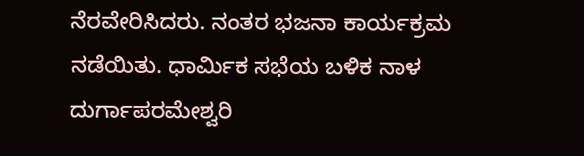ನೆರವೇರಿಸಿದರು. ನಂತರ ಭಜನಾ ಕಾರ್ಯಕ್ರಮ ನಡೆಯಿತು. ಧಾರ್ಮಿಕ ಸಭೆಯ ಬಳಿಕ ನಾಳ ದುರ್ಗಾಪರಮೇಶ್ವರಿ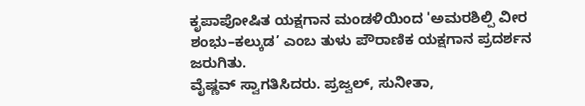ಕೃಪಾಪೋಷಿತ ಯಕ್ಷಗಾನ ಮಂಡಳಿಯಿಂದ 'ಅಮರಶಿಲ್ಪಿ ವೀರ ಶಂಭು–ಕಲ್ಕುಡ’ ಎಂಬ ತುಳು ಪೌರಾಣಿಕ ಯಕ್ಷಗಾನ ಪ್ರದರ್ಶನ ಜರುಗಿತು.
ವೈಷ್ಣವ್ ಸ್ವಾಗತಿಸಿದರು. ಪ್ರಜ್ವಲ್, ಸುನೀತಾ,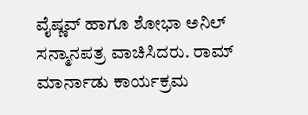ವೈಷ್ಣವ್ ಹಾಗೂ ಶೋಭಾ ಅನಿಲ್ ಸನ್ಮಾನಪತ್ರ ವಾಚಿಸಿದರು. ರಾಮ್ ಮಾರ್ನಾಡು ಕಾರ್ಯಕ್ರಮ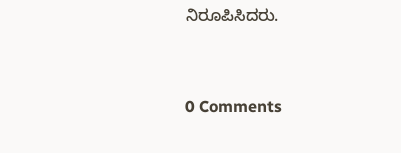ನಿರೂಪಿಸಿದರು.


0 Comments